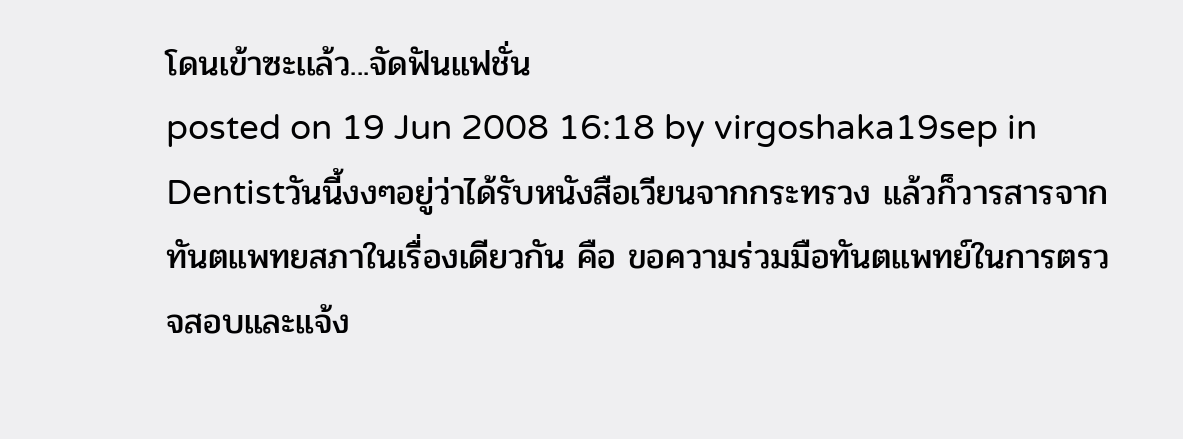โดนเข้าซะเเล้ว...จัดฟันแฟชั่น
posted on 19 Jun 2008 16:18 by virgoshaka19sep in Dentistวันนี้งงๆอยู่ว่าได้รับหนังสือเวียนจากกระทรวง แล้วก็วารสารจากทันตแพทยสภาในเรื่องเดียวกัน คือ ขอความร่วมมือทันตแพทย์ในการตรวจสอบและแจ้ง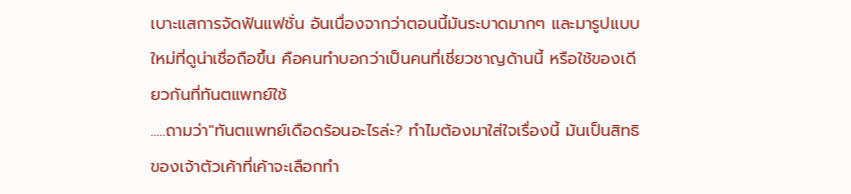เบาะแสการจัดฟันแฟชั่น อันเนื่องจากว่าตอนนี้มันระบาดมากๆ และมารูปแบบใหม่ที่ดูน่าเชื่อถือขึ้น คือคนทำบอกว่าเป็นคนที่เชี่ยวชาญด้านนี้ หรือใช้ของเดียวกันที่ทันตแพทย์ใช้
.....ถามว่า"ทันตแพทย์เดือดร้อนอะไรล่ะ? ทำไมต้องมาใส่ใจเรื่องนี้ มันเป็นสิทธิของเจ้าตัวเค้าที่เค้าจะเลือกทำ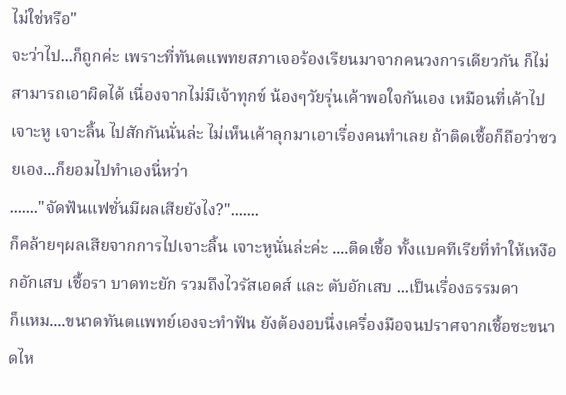ไม่ใช่หรือ"
จะว่าไป...ก็ถูกค่ะ เพราะที่ทันตแพทยสภาเจอร้องเรียนมาจากคนวงการเดียวกัน ก็ไม่สามารถเอาผิดได้ เนื่องจากไม่มีเจ้าทุกข์ น้องๆวัยรุ่นเค้าพอใจกันเอง เหมือนที่เค้าไปเจาะหู เจาะลิ้น ไปสักกันนั่นล่ะ ไม่เห็นเค้าลุกมาเอาเรื่องคนทำเลย ถ้าติดเชื้อก็ถือว่าซวยเอง...ก็ยอมไปทำเองนี่หว่า
......."จัดฟันแฟชั่นมีผลเสียยังไง?".......
ก็คล้ายๆผลเสียจากการไปเจาะลิ้น เจาะหูนั่นล่ะค่ะ ....ติดเชื้อ ทั้งแบคทีเรียที่ทำให้เหงือกอักเสบ เชื้อรา บาดทะยัก รวมถึงไวรัสเอดส์ และ ตับอักเสบ ...เป็นเรื่องธรรมดา
ก็แหม....ขนาดทันตแพทย์เองจะทำฟัน ยังต้องอบนึ่งเครื่องมือจนปราศจากเชื้อซะขนาดไห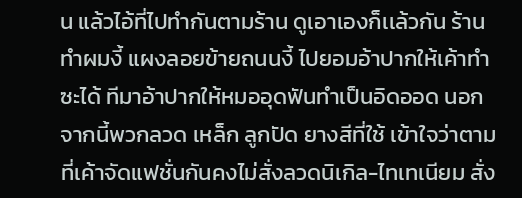น แล้วไอ้ที่ไปทำกันตามร้าน ดูเอาเองก็เเล้วกัน ร้านทำผมงี้ แผงลอยข้ายถนนงี้ ไปยอมอ้าปากให้เค้าทำซะได้ ทีมาอ้าปากให้หมออุดฟันทำเป็นอิดออด นอกจากนี้พวกลวด เหล็ก ลูกปัด ยางสีที่ใช้ เข้าใจว่าตามที่เค้าจัดแฟชั่นกันคงไม่สั่งลวดนิเกิล-ไทเทเนียม สั่ง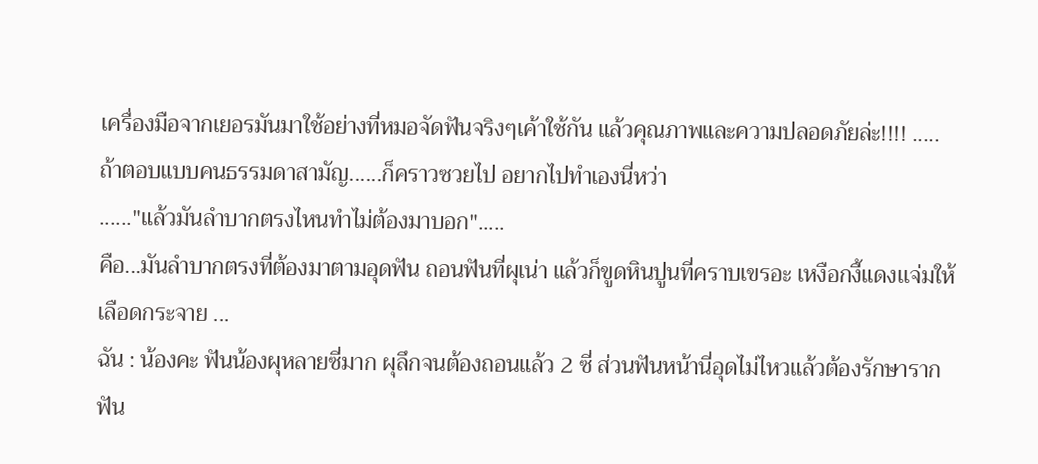เครื่องมือจากเยอรมันมาใช้อย่างที่หมอจัดฟันจริงๆเค้าใช้กัน แล้วคุณภาพและความปลอดภัยล่ะ!!!! .....ถ้าตอบแบบคนธรรมดาสามัญ......ก็คราวซวยไป อยากไปทำเองนี่หว่า
......"แล้วมันลำบากตรงไหนทำไม่ต้องมาบอก".....
คือ...มันลำบากตรงที่ต้องมาตามอุดฟัน ถอนฟันที่ผุเน่า แล้วก็ขูดหินปูนที่คราบเขรอะ เหงือกงี้แดงเเจ่มให้เลือดกระจาย ...
ฉัน : น้องคะ ฟันน้องผุหลายซี่มาก ผุลึกจนต้องถอนแล้ว 2 ซี่ ส่วนฟันหน้านี่อุดไม่ไหวแล้วต้องรักษารากฟัน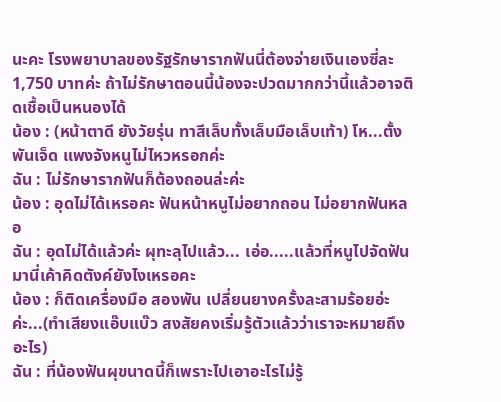นะคะ โรงพยาบาลของรัฐรักษารากฟันนี่ต้องจ่ายเงินเองซี่ละ 1,750 บาทค่ะ ถ้าไม่รักษาตอนนี้น้องจะปวดมากกว่านี้แล้วอาจติดเชื้อเป็นหนองได้
น้อง : (หน้าตาดี ยังวัยรุ่น ทาสีเล็บทั้งเล็บมือเล็บเท้า) โห...ตั้ง พันเจ็ด แพงจังหนูไม่ไหวหรอกค่ะ
ฉัน : ไม่รักษารากฟันก็ต้องถอนล่ะค่ะ
น้อง : อุดไม่ได้เหรอคะ ฟันหน้าหนูไม่อยากถอน ไม่อยากฟันหลอ
ฉัน : อุดไม่ได้แล้วค่ะ ผุทะลุไปแล้ว... เอ่อ.....แล้วที่หนูไปจัดฟันมานี่เค้าคิดตังค์ยังไงเหรอคะ
น้อง : ก็ติดเครื่องมือ สองพัน เปลี่ยนยางครั้งละสามร้อยอ่ะค่ะ...(ทำเสียงแอ๊บแบ๊ว สงสัยคงเริ่มรู้ตัวแล้วว่าเราจะหมายถึงอะไร)
ฉัน : ที่น้องฟันผุขนาดนี้ก็เพราะไปเอาอะไรไม่รู้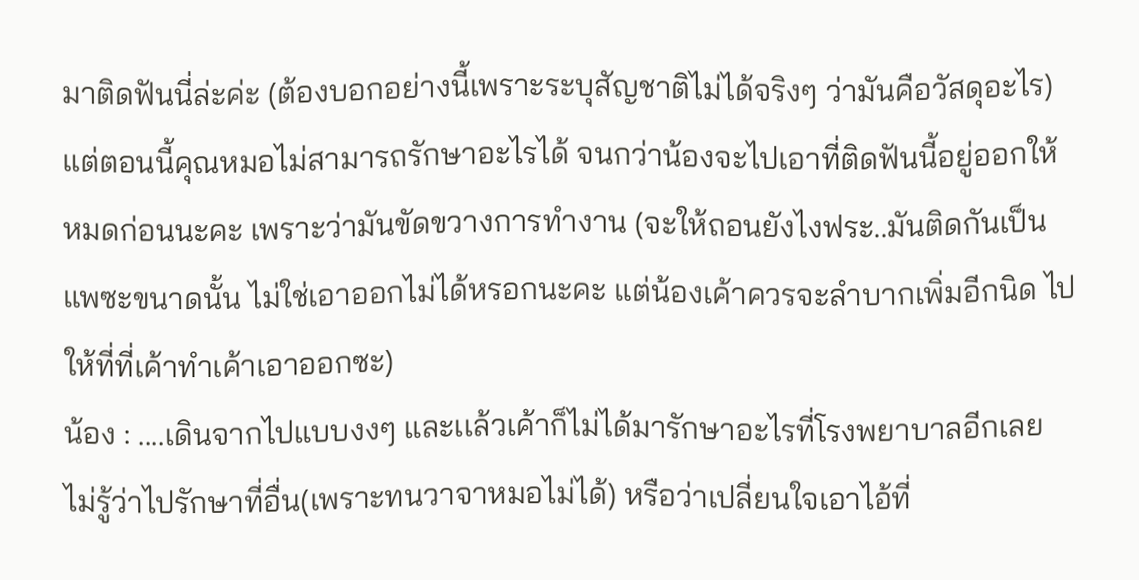มาติดฟันนี่ล่ะค่ะ (ต้องบอกอย่างนี้เพราะระบุสัญชาติไม่ได้จริงๆ ว่ามันคือวัสดุอะไร) แต่ตอนนี้คุณหมอไม่สามารถรักษาอะไรได้ จนกว่าน้องจะไปเอาที่ติดฟันนี้อยู่ออกให้หมดก่อนนะคะ เพราะว่ามันขัดขวางการทำงาน (จะให้ถอนยังไงฟระ..มันติดกันเป็นแพซะขนาดนั้น ไม่ใช่เอาออกไม่ได้หรอกนะคะ แต่น้องเค้าควรจะลำบากเพิ่มอีกนิด ไปให้ที่ที่เค้าทำเค้าเอาออกซะ)
น้อง : ....เดินจากไปแบบงงๆ และเเล้วเค้าก็ไม่ได้มารักษาอะไรที่โรงพยาบาลอีกเลย ไม่รู้ว่าไปรักษาที่อื่น(เพราะทนวาจาหมอไม่ได้) หรือว่าเปลี่ยนใจเอาไอ้ที่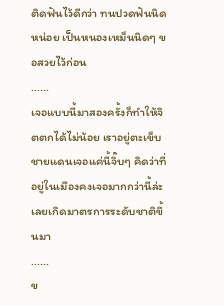ติดฟันไว้ดีกว่า ทนปวดฟันนิดหน่อย เป็นหนองเหม็นนิดๆ ขอสวยไว้ก่อน
......
เจอแบบนี้มาสองครั้งก็ทำให้จิตตกได้ไม่น้อย เราอยู่ตะเข็บชายแดนเจอแค่นี้จิ๊บๆ คิดว่าที่อยู่ในเมืองคงเจอมากกว่านี้ล่ะเลยเกิดมาตรการระดับชาติขึ้นมา
......
ข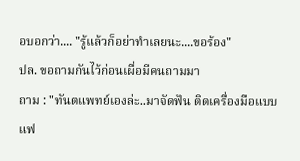อบอกว่า.... "รู้แล้วก็อย่าทำเลยนะ....ขอร้อง"
ปล. ขอถามกันไว้ก่อนเผื่อมีคนถามมา
ถาม : "ทันตแพทย์เองล่ะ..มาจัดฟัน ติดเครื่องมือแบบแฟ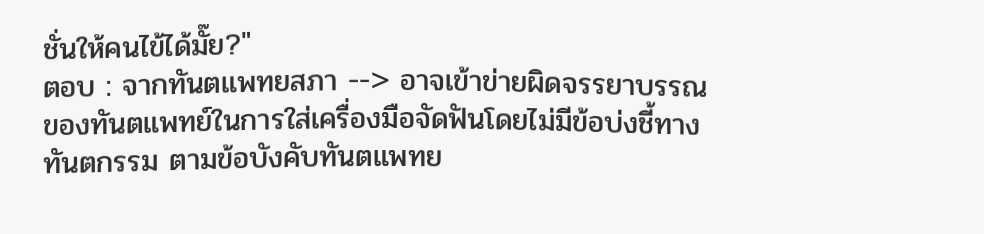ชั่นให้คนไข้ได้มั๊ย?"
ตอบ : จากทันตแพทยสภา --> อาจเข้าข่ายผิดจรรยาบรรณของทันตแพทย์ในการใส่เครื่องมือจัดฟันโดยไม่มีข้อบ่งชี้ทางทันตกรรม ตามข้อบังคับทันตแพทย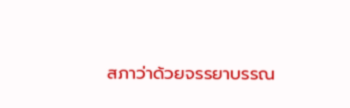สภาว่าด้วยจรรยาบรรณ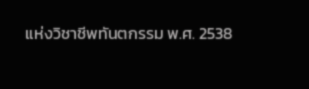แห่งวิชาชีพทันตกรรม พ.ศ. 2538